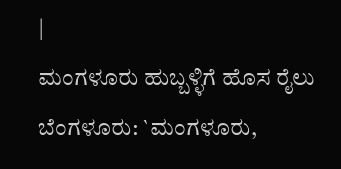|
ಮಂಗಳೂರು ಹುಬ್ಬಳ್ಳಿಗೆ ಹೊಸ ರೈಲು
ಬೆಂಗಳೂರು: `ಮಂಗಳೂರು,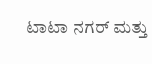ಟಾಟಾ ನಗರ್ ಮತ್ತು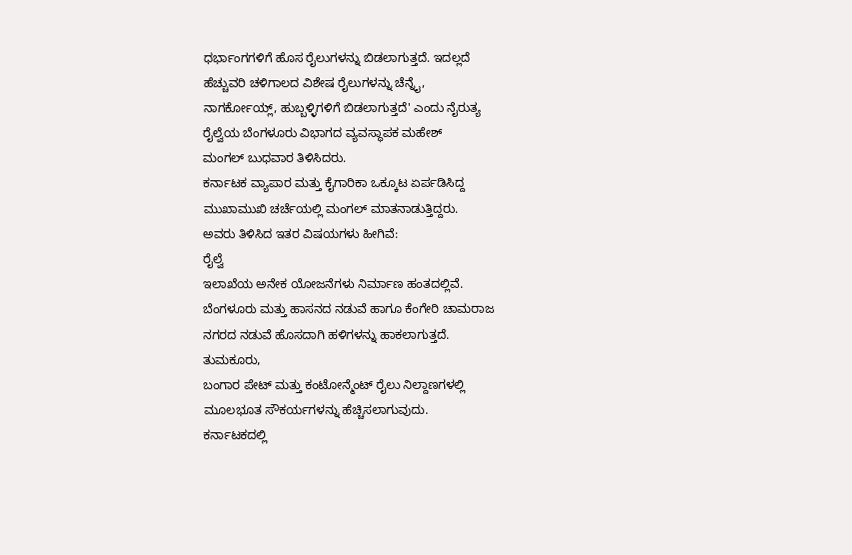ಧರ್ಭಾಂಗಗಳಿಗೆ ಹೊಸ ರೈಲುಗಳನ್ನು ಬಿಡಲಾಗುತ್ತದೆ. ಇದಲ್ಲದೆ
ಹೆಚ್ಚುವರಿ ಚಳಿಗಾಲದ ವಿಶೇಷ ರೈಲುಗಳನ್ನು ಚೆನ್ನೈ,
ನಾಗರ್ಕೋಯ್ಲ್, ಹುಬ್ಬಳ್ಳಿಗಳಿಗೆ ಬಿಡಲಾಗುತ್ತದೆ' ಎಂದು ನೈರುತ್ಯ
ರೈಲ್ವೆಯ ಬೆಂಗಳೂರು ವಿಭಾಗದ ವ್ಯವಸ್ಥಾಪಕ ಮಹೇಶ್
ಮಂಗಲ್ ಬುಧವಾರ ತಿಳಿಸಿದರು.
ಕರ್ನಾಟಕ ವ್ಯಾಪಾರ ಮತ್ತು ಕೈಗಾರಿಕಾ ಒಕ್ಕೂಟ ಏರ್ಪಡಿಸಿದ್ದ
ಮುಖಾಮುಖಿ ಚರ್ಚೆಯಲ್ಲಿ ಮಂಗಲ್ ಮಾತನಾಡುತ್ತಿದ್ದರು.
ಅವರು ತಿಳಿಸಿದ ಇತರ ವಿಷಯಗಳು ಹೀಗಿವೆ:
ರೈಲ್ವೆ
ಇಲಾಖೆಯ ಅನೇಕ ಯೋಜನೆಗಳು ನಿರ್ಮಾಣ ಹಂತದಲ್ಲಿವೆ.
ಬೆಂಗಳೂರು ಮತ್ತು ಹಾಸನದ ನಡುವೆ ಹಾಗೂ ಕೆಂಗೇರಿ ಚಾಮರಾಜ
ನಗರದ ನಡುವೆ ಹೊಸದಾಗಿ ಹಳಿಗಳನ್ನು ಹಾಕಲಾಗುತ್ತದೆ.
ತುಮಕೂರು,
ಬಂಗಾರ ಪೇಟ್ ಮತ್ತು ಕಂಟೋನ್ಮೆಂಟ್ ರೈಲು ನಿಲ್ದಾಣಗಳಲ್ಲಿ
ಮೂಲಭೂತ ಸೌಕರ್ಯಗಳನ್ನು ಹೆಚ್ಚಿಸಲಾಗುವುದು.
ಕರ್ನಾಟಕದಲ್ಲಿ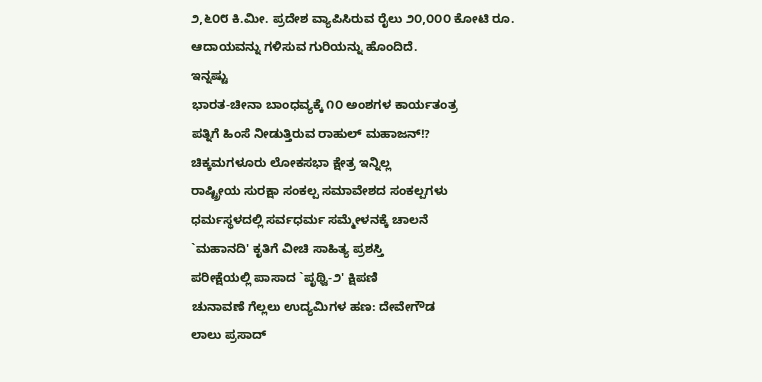೨,೬೦೮ ಕಿ.ಮೀ. ಪ್ರದೇಶ ವ್ಯಾಪಿಸಿರುವ ರೈಲು ೨೦,೦೦೦ ಕೋಟಿ ರೂ.
ಆದಾಯವನ್ನು ಗಳಿಸುವ ಗುರಿಯನ್ನು ಹೊಂದಿದೆ.
ಇನ್ನಷ್ಟು
ಭಾರತ-ಚೀನಾ ಬಾಂಧವ್ಯಕ್ಕೆ ೧೦ ಅಂಶಗಳ ಕಾರ್ಯತಂತ್ರ
ಪತ್ನಿಗೆ ಹಿಂಸೆ ನೀಡುತ್ತಿರುವ ರಾಹುಲ್ ಮಹಾಜನ್!?
ಚಿಕ್ಕಮಗಳೂರು ಲೋಕಸಭಾ ಕ್ಷೇತ್ರ ಇನ್ನಿಲ್ಲ
ರಾಷ್ಟ್ರೀಯ ಸುರಕ್ಷಾ ಸಂಕಲ್ಪ ಸಮಾವೇಶದ ಸಂಕಲ್ಪಗಳು
ಧರ್ಮಸ್ಥಳದಲ್ಲಿ ಸರ್ವಧರ್ಮ ಸಮ್ಮೇಳನಕ್ಕೆ ಚಾಲನೆ
`ಮಹಾನದಿ' ಕೃತಿಗೆ ವೀಚಿ ಸಾಹಿತ್ಯ ಪ್ರಶಸ್ತಿ
ಪರೀಕ್ಷೆಯಲ್ಲಿ ಪಾಸಾದ `ಪೃಥ್ವಿ-೨' ಕ್ಷಿಪಣಿ
ಚುನಾವಣೆ ಗೆಲ್ಲಲು ಉದ್ಯಮಿಗಳ ಹಣ: ದೇವೇಗೌಡ
ಲಾಲು ಪ್ರಸಾದ್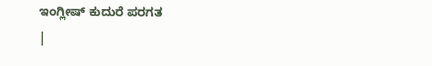ಇಂಗ್ಲೀಷ್ ಕುದುರೆ ಪರಗತ
|